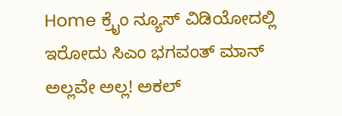Home ಕ್ರೈಂ ನ್ಯೂಸ್ ವಿಡಿಯೋದಲ್ಲಿ ಇರೋದು ಸಿಎಂ ಭಗವಂತ್ ಮಾನ್ ಅಲ್ಲವೇ ಅಲ್ಲ! ಅಕಲ್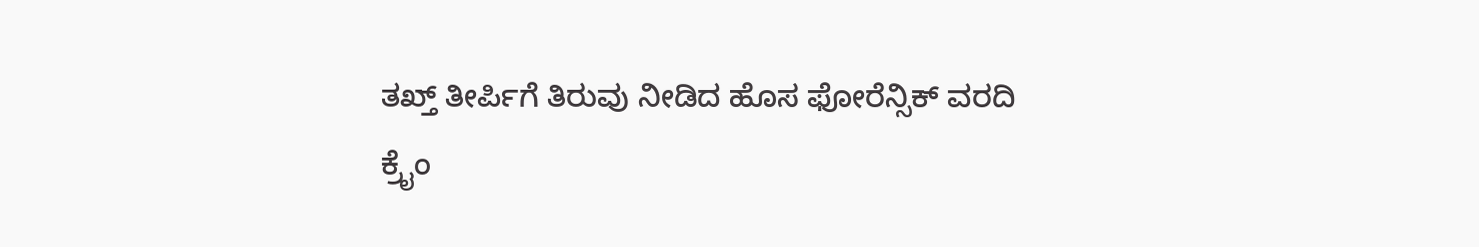ತಖ್ತ್‌ ತೀರ್ಪಿಗೆ ತಿರುವು ನೀಡಿದ ಹೊಸ ಫೋರೆನ್ಸಿಕ್ ವರದಿ
ಕ್ರೈಂ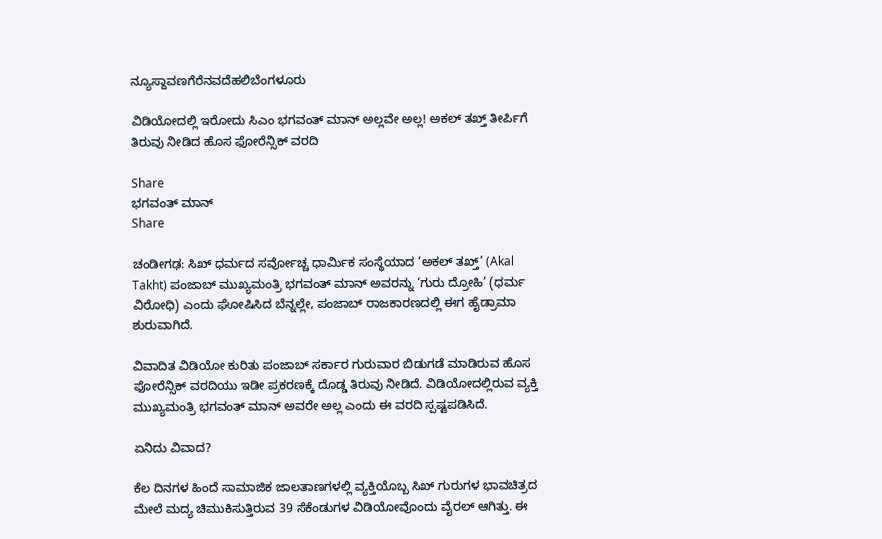ನ್ಯೂಸ್ದಾವಣಗೆರೆನವದೆಹಲಿಬೆಂಗಳೂರು

ವಿಡಿಯೋದಲ್ಲಿ ಇರೋದು ಸಿಎಂ ಭಗವಂತ್ ಮಾನ್ ಅಲ್ಲವೇ ಅಲ್ಲ! ಅಕಲ್ ತಖ್ತ್‌ ತೀರ್ಪಿಗೆ ತಿರುವು ನೀಡಿದ ಹೊಸ ಫೋರೆನ್ಸಿಕ್ ವರದಿ

Share
ಭಗವಂತ್ ಮಾನ್
Share

ಚಂಡೀಗಢ: ಸಿಖ್ ಧರ್ಮದ ಸರ್ವೋಚ್ಚ ಧಾರ್ಮಿಕ ಸಂಸ್ಥೆಯಾದ ‘ಅಕಲ್ ತಖ್ತ್’ (Akal Takht) ಪಂಜಾಬ್ ಮುಖ್ಯಮಂತ್ರಿ ಭಗವಂತ್ ಮಾನ್ ಅವರನ್ನು ‘ಗುರು ದ್ರೋಹಿ’ (ಧರ್ಮ ವಿರೋಧಿ) ಎಂದು ಘೋಷಿಸಿದ ಬೆನ್ನಲ್ಲೇ, ಪಂಜಾಬ್ ರಾಜಕಾರಣದಲ್ಲಿ ಈಗ ಹೈಡ್ರಾಮಾ ಶುರುವಾಗಿದೆ.

ವಿವಾದಿತ ವಿಡಿಯೋ ಕುರಿತು ಪಂಜಾಬ್ ಸರ್ಕಾರ ಗುರುವಾರ ಬಿಡುಗಡೆ ಮಾಡಿರುವ ಹೊಸ ಫೋರೆನ್ಸಿಕ್ ವರದಿಯು ಇಡೀ ಪ್ರಕರಣಕ್ಕೆ ದೊಡ್ಡ ತಿರುವು ನೀಡಿದೆ. ವಿಡಿಯೋದಲ್ಲಿರುವ ವ್ಯಕ್ತಿ ಮುಖ್ಯಮಂತ್ರಿ ಭಗವಂತ್ ಮಾನ್ ಅವರೇ ಅಲ್ಲ ಎಂದು ಈ ವರದಿ ಸ್ಪಷ್ಟಪಡಿಸಿದೆ.

ಏನಿದು ವಿವಾದ?

ಕೆಲ ದಿನಗಳ ಹಿಂದೆ ಸಾಮಾಜಿಕ ಜಾಲತಾಣಗಳಲ್ಲಿ ವ್ಯಕ್ತಿಯೊಬ್ಬ ಸಿಖ್ ಗುರುಗಳ ಭಾವಚಿತ್ರದ ಮೇಲೆ ಮದ್ಯ ಚಿಮುಕಿಸುತ್ತಿರುವ 39 ಸೆಕೆಂಡುಗಳ ವಿಡಿಯೋವೊಂದು ವೈರಲ್ ಆಗಿತ್ತು. ಈ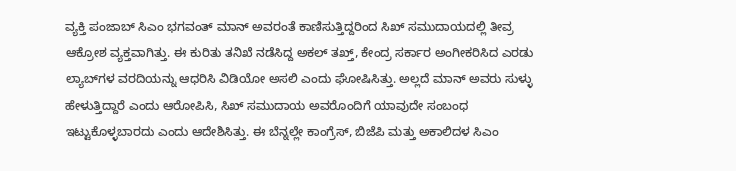ವ್ಯಕ್ತಿ ಪಂಜಾಬ್ ಸಿಎಂ ಭಗವಂತ್ ಮಾನ್ ಅವರಂತೆ ಕಾಣಿಸುತ್ತಿದ್ದರಿಂದ ಸಿಖ್ ಸಮುದಾಯದಲ್ಲಿ ತೀವ್ರ ಆಕ್ರೋಶ ವ್ಯಕ್ತವಾಗಿತ್ತು. ಈ ಕುರಿತು ತನಿಖೆ ನಡೆಸಿದ್ದ ಅಕಲ್ ತಖ್ತ್, ಕೇಂದ್ರ ಸರ್ಕಾರ ಅಂಗೀಕರಿಸಿದ ಎರಡು ಲ್ಯಾಬ್‌ಗಳ ವರದಿಯನ್ನು ಆಧರಿಸಿ ವಿಡಿಯೋ ಅಸಲಿ ಎಂದು ಘೋಷಿಸಿತ್ತು. ಅಲ್ಲದೆ ಮಾನ್ ಅವರು ಸುಳ್ಳು ಹೇಳುತ್ತಿದ್ದಾರೆ ಎಂದು ಆರೋಪಿಸಿ, ಸಿಖ್ ಸಮುದಾಯ ಅವರೊಂದಿಗೆ ಯಾವುದೇ ಸಂಬಂಧ ಇಟ್ಟುಕೊಳ್ಳಬಾರದು ಎಂದು ಆದೇಶಿಸಿತ್ತು. ಈ ಬೆನ್ನಲ್ಲೇ ಕಾಂಗ್ರೆಸ್, ಬಿಜೆಪಿ ಮತ್ತು ಅಕಾಲಿದಳ ಸಿಎಂ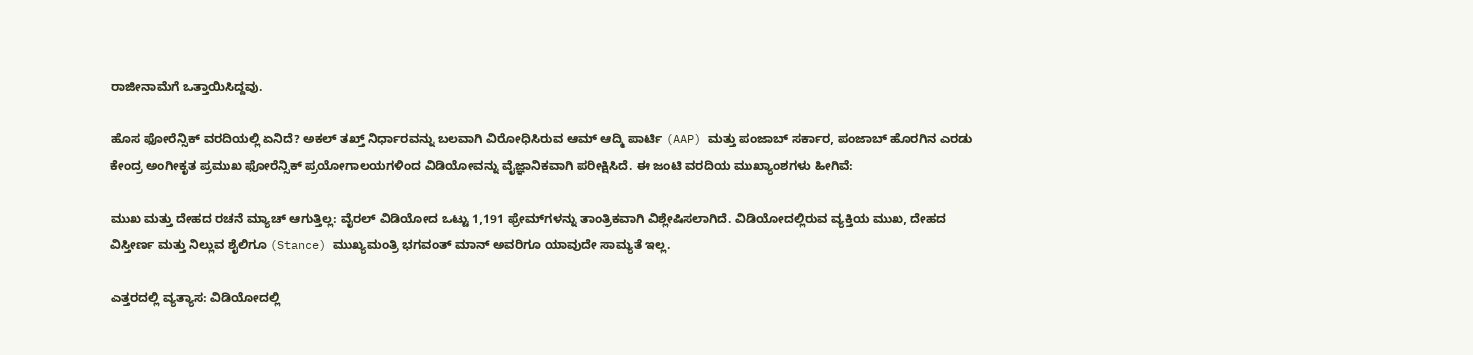ರಾಜೀನಾಮೆಗೆ ಒತ್ತಾಯಿಸಿದ್ದವು.

ಹೊಸ ಫೋರೆನ್ಸಿಕ್ ವರದಿಯಲ್ಲಿ ಏನಿದೆ? ಅಕಲ್ ತಖ್ತ್ ನಿರ್ಧಾರವನ್ನು ಬಲವಾಗಿ ವಿರೋಧಿಸಿರುವ ಆಮ್ ಆದ್ಮಿ ಪಾರ್ಟಿ (AAP) ಮತ್ತು ಪಂಜಾಬ್ ಸರ್ಕಾರ, ಪಂಜಾಬ್ ಹೊರಗಿನ ಎರಡು ಕೇಂದ್ರ ಅಂಗೀಕೃತ ಪ್ರಮುಖ ಫೋರೆನ್ಸಿಕ್ ಪ್ರಯೋಗಾಲಯಗಳಿಂದ ವಿಡಿಯೋವನ್ನು ವೈಜ್ಞಾನಿಕವಾಗಿ ಪರೀಕ್ಷಿಸಿದೆ. ಈ ಜಂಟಿ ವರದಿಯ ಮುಖ್ಯಾಂಶಗಳು ಹೀಗಿವೆ:

ಮುಖ ಮತ್ತು ದೇಹದ ರಚನೆ ಮ್ಯಾಚ್ ಆಗುತ್ತಿಲ್ಲ: ವೈರಲ್ ವಿಡಿಯೋದ ಒಟ್ಟು 1,191 ಫ್ರೇಮ್‌ಗಳನ್ನು ತಾಂತ್ರಿಕವಾಗಿ ವಿಶ್ಲೇಷಿಸಲಾಗಿದೆ. ವಿಡಿಯೋದಲ್ಲಿರುವ ವ್ಯಕ್ತಿಯ ಮುಖ, ದೇಹದ ವಿಸ್ತೀರ್ಣ ಮತ್ತು ನಿಲ್ಲುವ ಶೈಲಿಗೂ (Stance) ಮುಖ್ಯಮಂತ್ರಿ ಭಗವಂತ್ ಮಾನ್ ಅವರಿಗೂ ಯಾವುದೇ ಸಾಮ್ಯತೆ ಇಲ್ಲ.

ಎತ್ತರದಲ್ಲಿ ವ್ಯತ್ಯಾಸ: ವಿಡಿಯೋದಲ್ಲಿ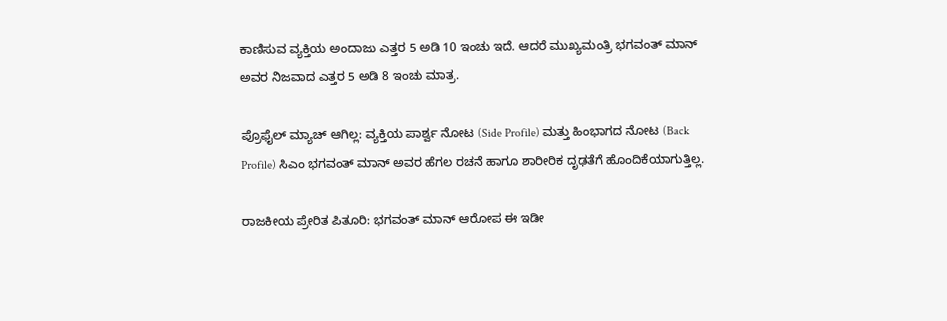ಕಾಣಿಸುವ ವ್ಯಕ್ತಿಯ ಅಂದಾಜು ಎತ್ತರ 5 ಅಡಿ 10 ಇಂಚು ಇದೆ. ಆದರೆ ಮುಖ್ಯಮಂತ್ರಿ ಭಗವಂತ್ ಮಾನ್ ಅವರ ನಿಜವಾದ ಎತ್ತರ 5 ಅಡಿ 8 ಇಂಚು ಮಾತ್ರ.

ಪ್ರೊಫೈಲ್ ಮ್ಯಾಚ್ ಆಗಿಲ್ಲ: ವ್ಯಕ್ತಿಯ ಪಾರ್ಶ್ವ ನೋಟ (Side Profile) ಮತ್ತು ಹಿಂಭಾಗದ ನೋಟ (Back Profile) ಸಿಎಂ ಭಗವಂತ್ ಮಾನ್ ಅವರ ಹೆಗಲ ರಚನೆ ಹಾಗೂ ಶಾರೀರಿಕ ದೃಢತೆಗೆ ಹೊಂದಿಕೆಯಾಗುತ್ತಿಲ್ಲ.

ರಾಜಕೀಯ ಪ್ರೇರಿತ ಪಿತೂರಿ: ಭಗವಂತ್ ಮಾನ್ ಆರೋಪ ಈ ಇಡೀ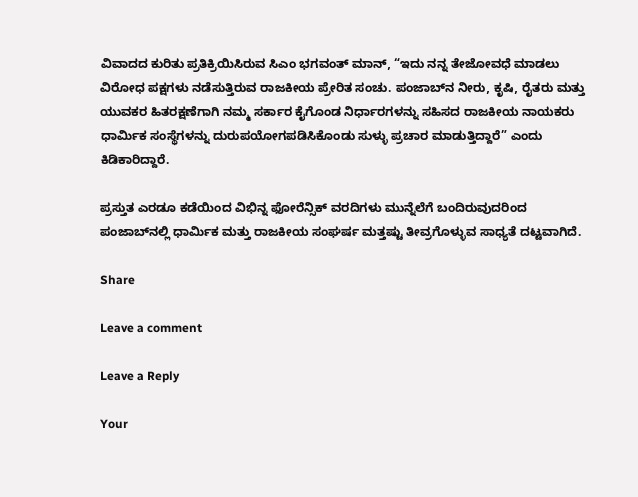ವಿವಾದದ ಕುರಿತು ಪ್ರತಿಕ್ರಿಯಿಸಿರುವ ಸಿಎಂ ಭಗವಂತ್ ಮಾನ್, “ಇದು ನನ್ನ ತೇಜೋವಧೆ ಮಾಡಲು ವಿರೋಧ ಪಕ್ಷಗಳು ನಡೆಸುತ್ತಿರುವ ರಾಜಕೀಯ ಪ್ರೇರಿತ ಸಂಚು. ಪಂಜಾಬ್‌ನ ನೀರು, ಕೃಷಿ, ರೈತರು ಮತ್ತು ಯುವಕರ ಹಿತರಕ್ಷಣೆಗಾಗಿ ನಮ್ಮ ಸರ್ಕಾರ ಕೈಗೊಂಡ ನಿರ್ಧಾರಗಳನ್ನು ಸಹಿಸದ ರಾಜಕೀಯ ನಾಯಕರು ಧಾರ್ಮಿಕ ಸಂಸ್ಥೆಗಳನ್ನು ದುರುಪಯೋಗಪಡಿಸಿಕೊಂಡು ಸುಳ್ಳು ಪ್ರಚಾರ ಮಾಡುತ್ತಿದ್ದಾರೆ” ಎಂದು ಕಿಡಿಕಾರಿದ್ದಾರೆ.

ಪ್ರಸ್ತುತ ಎರಡೂ ಕಡೆಯಿಂದ ವಿಭಿನ್ನ ಫೋರೆನ್ಸಿಕ್ ವರದಿಗಳು ಮುನ್ನೆಲೆಗೆ ಬಂದಿರುವುದರಿಂದ ಪಂಜಾಬ್‌ನಲ್ಲಿ ಧಾರ್ಮಿಕ ಮತ್ತು ರಾಜಕೀಯ ಸಂಘರ್ಷ ಮತ್ತಷ್ಟು ತೀವ್ರಗೊಳ್ಳುವ ಸಾಧ್ಯತೆ ದಟ್ಟವಾಗಿದೆ.

Share

Leave a comment

Leave a Reply

Your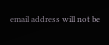email address will not be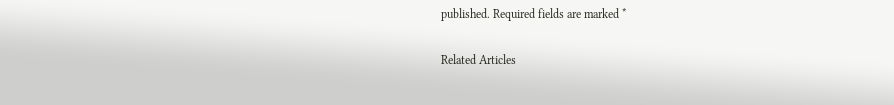published. Required fields are marked *

Related Articles